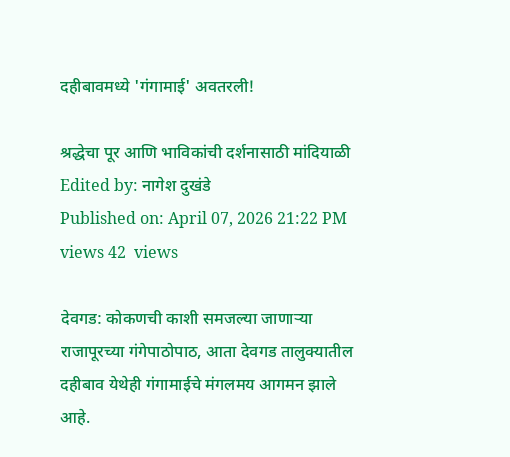दहीबावमध्ये 'गंगामाई' अवतरली!

श्रद्धेचा पूर आणि भाविकांची दर्शनासाठी मांदियाळी
Edited by: नागेश दुखंडे
Published on: April 07, 2026 21:22 PM
views 42  views

देवगड: कोकणची काशी समजल्या जाणाऱ्या राजापूरच्या गंगेपाठोपाठ, आता देवगड तालुक्यातील दहीबाव येथेही गंगामाईचे मंगलमय आगमन झाले आहे.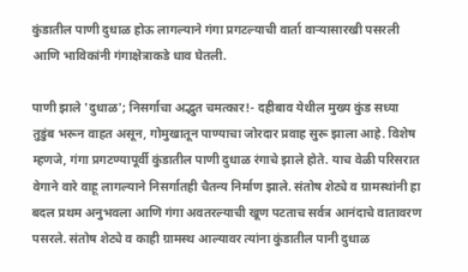कुंडातील पाणी दुधाळ होऊ लागल्याने गंगा प्रगटल्याची वार्ता वाऱ्यासारखी पसरली आणि भाविकांनी गंगाक्षेत्राकडे धाव घेतली.

पाणी झाले 'दुधाळ'; निसर्गाचा अद्भुत चमत्कार!- दहीबाव येथील मुख्य कुंड सध्या तुडुंब भरून वाहत असून, गोमुखातून पाण्याचा जोरदार प्रवाह सुरू झाला आहे. विशेष म्हणजे, गंगा प्रगटण्यापूर्वी कुंडातील पाणी दुधाळ रंगाचे झाले होते. याच वेळी परिसरात वेगाने वारे वाहू लागल्याने निसर्गातही चैतन्य निर्माण झाले. संतोष शेट्ये व ग्रामस्थांनी हा बदल प्रथम अनुभवला आणि गंगा अवतरल्याची खूण पटताच सर्वत्र आनंदाचे वातावरण पसरले. संतोष शेट्ये व काही ग्रामस्थ आल्यावर त्यांना कुंडातील पानी दुधाळ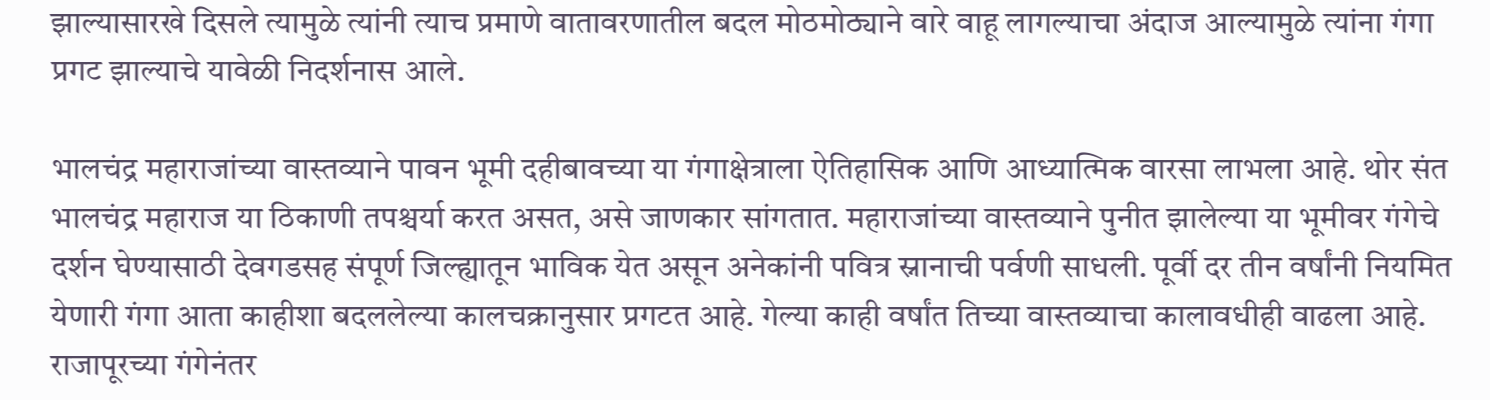झाल्यासारखे दिसले त्यामुळे त्यांनी त्याच प्रमाणे वातावरणातील बदल मोठमोठ्याने वारे वाहू लागल्याचा अंदाज आल्यामुळे त्यांना गंगा प्रगट झाल्याचे यावेळी निदर्शनास आले.

भालचंद्र महाराजांच्या वास्तव्याने पावन भूमी दहीबावच्या या गंगाक्षेत्राला ऐतिहासिक आणि आध्यात्मिक वारसा लाभला आहे. थोर संत भालचंद्र महाराज या ठिकाणी तपश्चर्या करत असत, असे जाणकार सांगतात. महाराजांच्या वास्तव्याने पुनीत झालेल्या या भूमीवर गंगेचे दर्शन घेण्यासाठी देवगडसह संपूर्ण जिल्ह्यातून भाविक येत असून अनेकांनी पवित्र स्नानाची पर्वणी साधली. पूर्वी दर तीन वर्षांनी नियमित येणारी गंगा आता काहीशा बदललेल्या कालचक्रानुसार प्रगटत आहे. गेल्या काही वर्षांत तिच्या वास्तव्याचा कालावधीही वाढला आहे. राजापूरच्या गंगेनंतर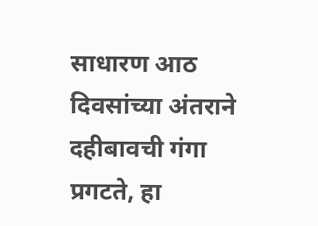साधारण आठ दिवसांच्या अंतराने दहीबावची गंगा प्रगटते, हा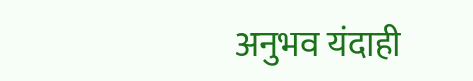अनुभव यंदाही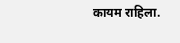कायम राहिला.